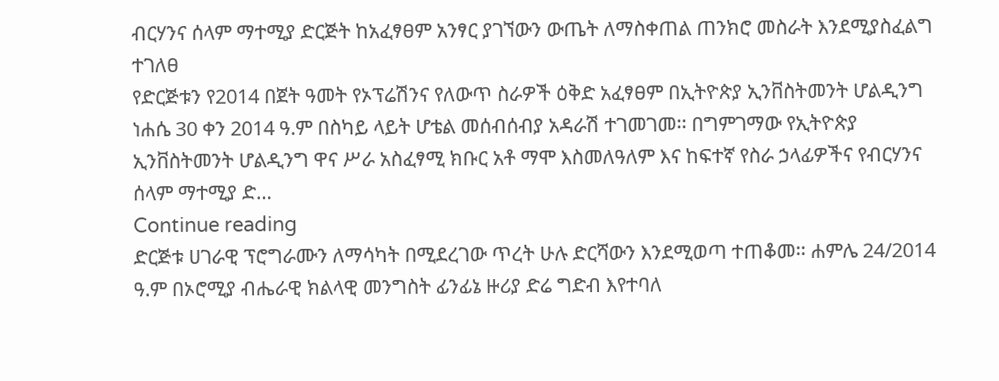ብርሃንና ሰላም ማተሚያ ድርጅት ከአፈፃፀም አንፃር ያገኘውን ውጤት ለማስቀጠል ጠንክሮ መስራት እንደሚያስፈልግ ተገለፀ
የድርጅቱን የ2014 በጀት ዓመት የኦፕሬሽንና የለውጥ ስራዎች ዕቅድ አፈፃፀም በኢትዮጵያ ኢንቨስትመንት ሆልዲንግ ነሐሴ 30 ቀን 2014 ዓ.ም በስካይ ላይት ሆቴል መሰብሰብያ አዳራሽ ተገመገመ፡፡ በግምገማው የኢትዮጵያ ኢንቨስትመንት ሆልዲንግ ዋና ሥራ አስፈፃሚ ክቡር አቶ ማሞ እስመለዓለም እና ከፍተኛ የስራ ኃላፊዎችና የብርሃንና ሰላም ማተሚያ ድ…
Continue reading
ድርጅቱ ሀገራዊ ፕሮግራሙን ለማሳካት በሚደረገው ጥረት ሁሉ ድርሻውን እንደሚወጣ ተጠቆመ፡፡ ሐምሌ 24/2014 ዓ.ም በኦሮሚያ ብሔራዊ ክልላዊ መንግስት ፊንፊኔ ዙሪያ ድሬ ግድብ እየተባለ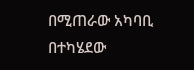በሚጠራው አካባቢ በተካሄደው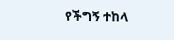የችግኝ ተከላ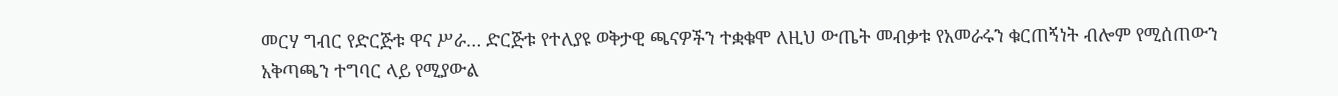መርሃ ግብር የድርጅቱ ዋና ሥራ… ድርጅቱ የተለያዩ ወቅታዊ ጫናዎችን ተቋቁሞ ለዚህ ውጤት መብቃቱ የአመራሩን ቁርጠኝነት ብሎም የሚሰጠውን አቅጣጫን ተግባር ላይ የሚያውል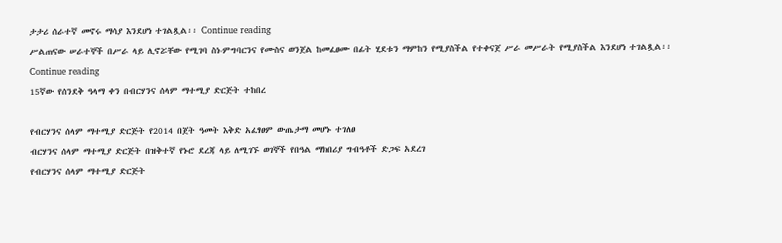ታታሪ ሰራተኛ መኖሩ ማሳያ እንደሆነ ተገልጿል፡፡ Continue reading
ሥልጠናው ሠራተኞች በሥራ ላይ ሊኖሯቸው የሚገባ ስነ-ምግባርንና የሙስና ወንጀል ከመፈፀሙ በፊት ሂደቱን ማምከን የሚያስችል የተቀናጀ ሥራ መሥራት የሚያስችል እንደሆነ ተገልጿል፡፡
Continue reading
15ኛው የሰንደቅ ዓላማ ቀን በብርሃንና ሰላም ማተሚያ ድርጅት ተከበረ

የብርሃንና ሰላም ማተሚያ ድርጅት የ2014 በጀት ዓመት እቅድ አፈፃፀም ውጤታማ መሆኑ ተገለፀ
ብርሃንና ሰላም ማተሚያ ድርጅት በዝቅተኛ የኑሮ ደረጃ ላይ ለሚገኙ ወገኞች የበዓል ማክበሪያ ግብዓቶች ድጋፍ አደረገ
የብርሃንና ሰላም ማተሚያ ድርጅት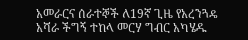አመራርና ሰራተኞች ለ19ኛ ጊዜ የአረንጓዴ አሻራ ችግኝ ተከላ መርሃ ግብር አካሄዱ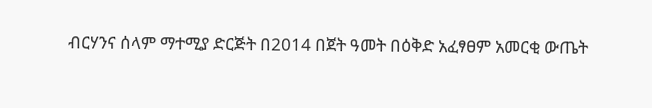ብርሃንና ሰላም ማተሚያ ድርጅት በ2014 በጀት ዓመት በዕቅድ አፈፃፀም አመርቂ ውጤት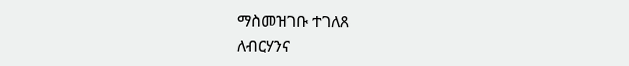ማስመዝገቡ ተገለጸ
ለብርሃንና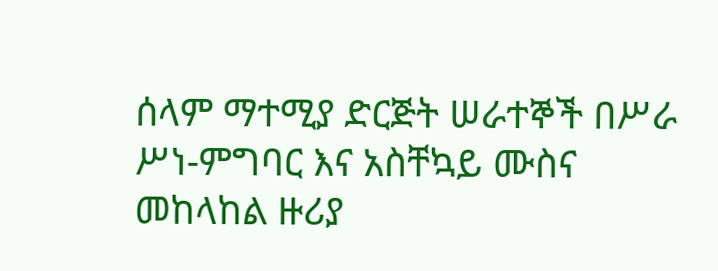ሰላም ማተሚያ ድርጅት ሠራተኞች በሥራ ሥነ-ምግባር እና አስቸኳይ ሙስና መከላከል ዙሪያ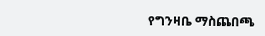የግንዛቤ ማስጨበጫ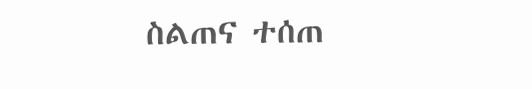ስልጠና ተሰጠ